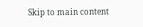Skip to main content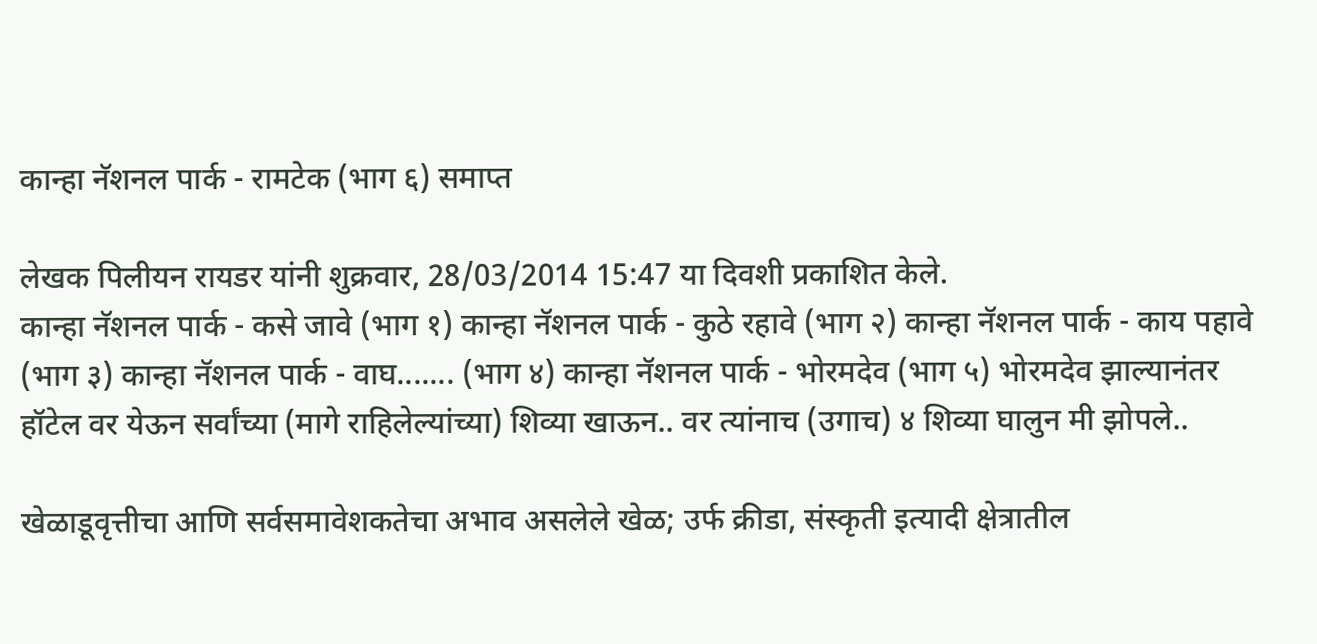कान्हा नॅशनल पार्क - रामटेक (भाग ६) समाप्त

लेखक पिलीयन रायडर यांनी शुक्रवार, 28/03/2014 15:47 या दिवशी प्रकाशित केले.
कान्हा नॅशनल पार्क - कसे जावे (भाग १) कान्हा नॅशनल पार्क - कुठे रहावे (भाग २) कान्हा नॅशनल पार्क - काय पहावे (भाग ३) कान्हा नॅशनल पार्क - वाघ....... (भाग ४) कान्हा नॅशनल पार्क - भोरमदेव (भाग ५) भोरमदेव झाल्यानंतर हॉटेल वर येऊन सर्वांच्या (मागे राहिलेल्यांच्या) शिव्या खाऊन.. वर त्यांनाच (उगाच) ४ शिव्या घालुन मी झोपले..

खेळाडूवृत्तीचा आणि सर्वसमावेशकतेचा अभाव असलेले खेळ; उर्फ क्रीडा, संस्कृती इत्यादी क्षेत्रातील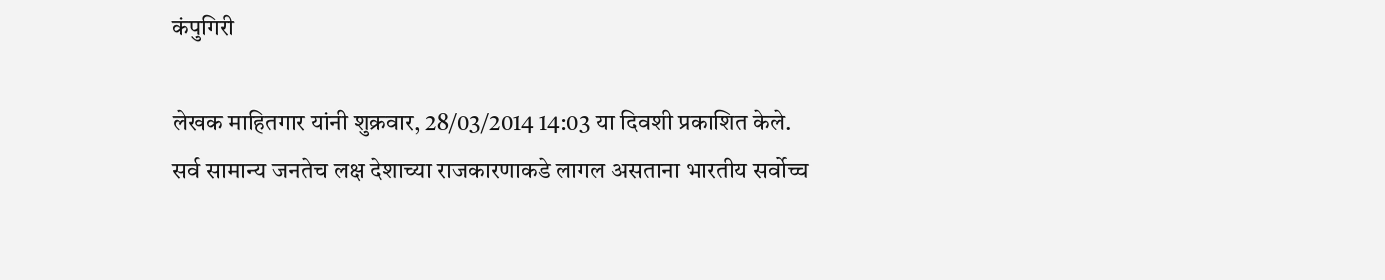कंपुगिरी

लेखक माहितगार यांनी शुक्रवार, 28/03/2014 14:03 या दिवशी प्रकाशित केले.
सर्व सामान्य जनतेच लक्ष देशाच्या राजकारणाकडे लागल असताना भारतीय सर्वोच्च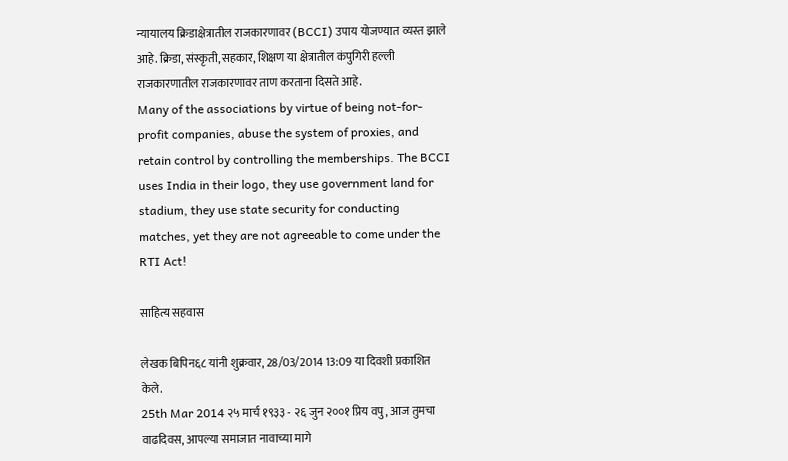न्यायालय क्रिडाक्षेत्रातील राजकारणावर (BCCI) उपाय योजण्यात व्यस्त झाले आहे. क्रिडा, संस्कृती, सहकार, शिक्षण या क्षेत्रातील कंपुगिरी हल्ली राजकारणातील राजकारणावर ताण करताना दिसते आहे.
Many of the associations by virtue of being not-for-profit companies, abuse the system of proxies, and retain control by controlling the memberships. The BCCI uses India in their logo, they use government land for stadium, they use state security for conducting matches, yet they are not agreeable to come under the RTI Act!

साहित्य सहवास

लेखक बिपिन६८ यांनी शुक्रवार, 28/03/2014 13:09 या दिवशी प्रकाशित केले.
25th Mar 2014 २५ मार्च १९३३ - २६ जुन २००१ प्रिय वपु, आज तुमचा वाढदिवस, आपल्या समाजात नावाच्या मागे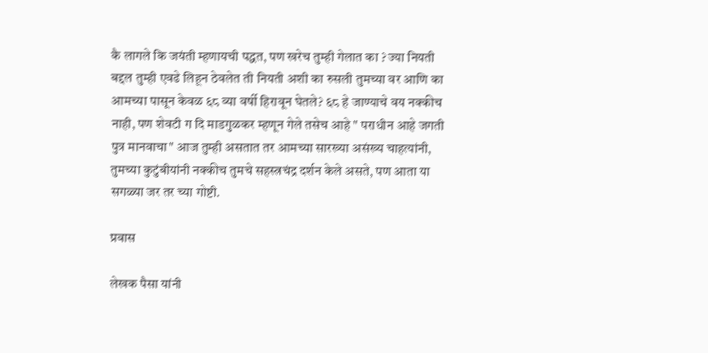कै लागले कि जयंती म्हणायची पद्धत, पण खरेच तुम्ही गेलात का ? ज्या नियती बद्दल तुम्ही एवढे लिहून ठेवलेत ती नियती अशी का रुसली तुमच्या वर आणि का आमच्या पासून केवळ ६८ व्या वर्षी हिरावून घेतले? ६८ हे जाण्याचे वय नक्कीच नाही, पण शेवटी ग दि माडगुळकर म्हणून गेले तसेच आहे " पराधीन आहे जगती पुत्र मानवाचा" आज तुम्ही असतात तर आमच्या सारख्या असंख्य चाहत्यांनी, तुमच्या कुटुंबीयांनी नक्कीच तुमचे सहस्त्रचंद्र दर्शन केले असते, पण आता या सगळ्या जर तर च्या गोष्टी.

प्रवास

लेखक पैसा यांनी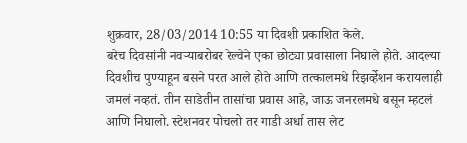शुक्रवार, 28/03/2014 10:55 या दिवशी प्रकाशित केले.
बरेच दिवसांनी नवर्‍याबरोबर रेल्वेने एका छोट्या प्रवासाला निघाले होते. आदल्या दिवशीच पुण्याहून बसने परत आले होते आणि तत्कालमधे रिझर्व्हेशन करायलाही जमलं नव्हतं. तीन साडेतीन तासांचा प्रवास आहे, जाऊ जनरलमधे बसून म्हटलं आणि निघालो. स्टेशनवर पोचलो तर गाडी अर्धा तास लेट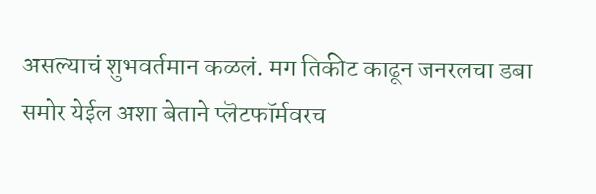असल्याचं शुभवर्तमान कळलं. मग तिकीट काढून जनरलचा डबा समोर येईल अशा बेताने प्लॆटफॉर्मवरच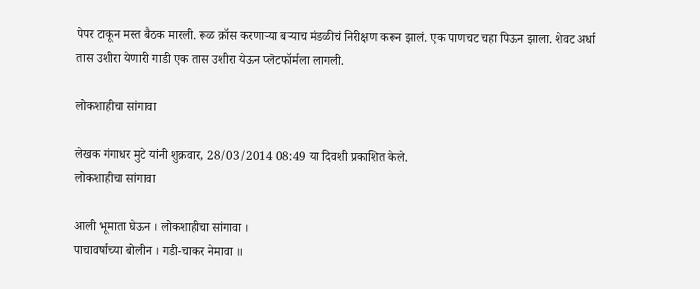पेपर टाकून मस्त बैठक मारली. रूळ क्रॉस करणार्‍या बर्‍याच मंडळीचं निरीक्षण करून झालं. एक पाणचट चहा पिऊन झाला. शेवट अर्धा तास उशीरा येणारी गाडी एक तास उशीरा येऊन प्लॆटफॉर्मला लागली.

लोकशाहीचा सांगावा

लेखक गंगाधर मुटे यांनी शुक्रवार, 28/03/2014 08:49 या दिवशी प्रकाशित केले.
लोकशाहीचा सांगावा

आली भूमाता घेऊन । लोकशाहीचा सांगावा ।
पाचावर्षाच्या बोलीन । गडी-चाकर नेमावा ॥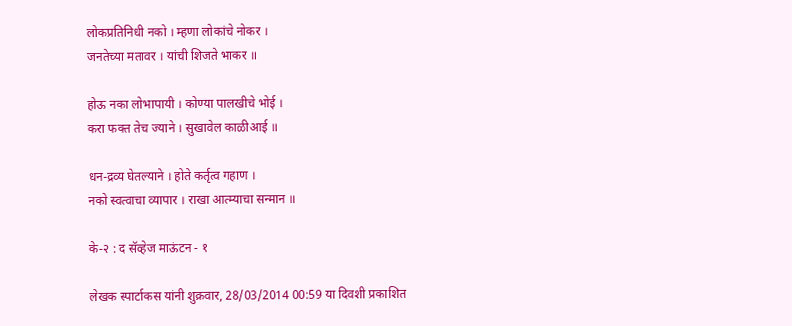लोकप्रतिनिधी नको । म्हणा लोकांचे नोकर ।
जनतेच्या मतावर । यांची शिजते भाकर ॥

होऊ नका लोभापायी । कोण्या पालखीचे भोई ।
करा फक्त तेच ज्याने । सुखावेल काळीआई ॥

धन-द्रव्य घेतल्याने । होते कर्तृत्व गहाण ।
नको स्वत्वाचा व्यापार । राखा आत्म्याचा सन्मान ॥

के-२ : द सॅव्हेज माऊंटन - १

लेखक स्पार्टाकस यांनी शुक्रवार, 28/03/2014 00:59 या दिवशी प्रकाशित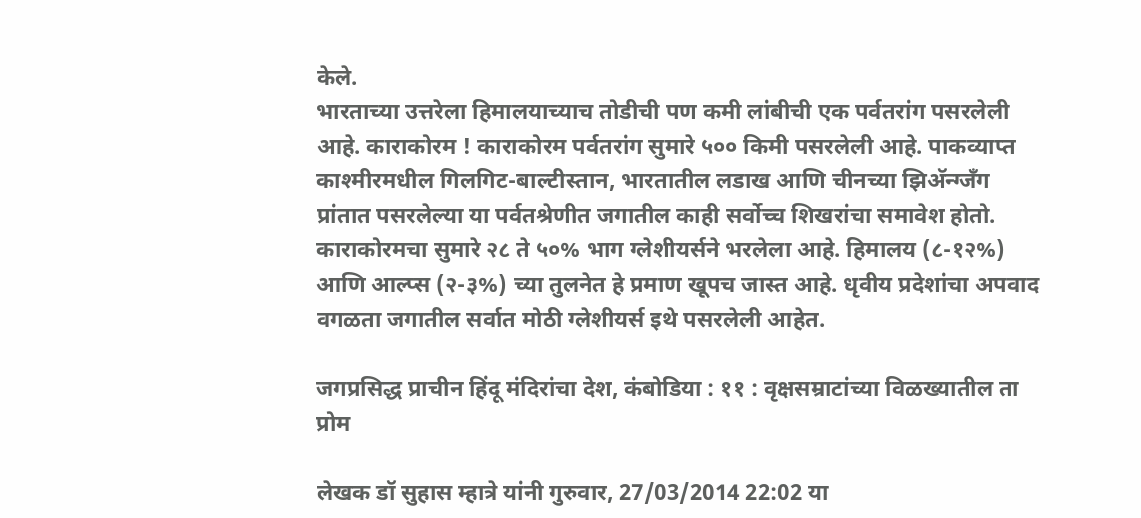केले.
भारताच्या उत्तरेला हिमालयाच्याच तोडीची पण कमी लांबीची एक पर्वतरांग पसरलेली आहे. काराकोरम ! काराकोरम पर्वतरांग सुमारे ५०० किमी पसरलेली आहे. पाकव्याप्त काश्मीरमधील गिलगिट-बाल्टीस्तान, भारतातील लडाख आणि चीनच्या झिअ‍ॅन्ग्जँग प्रांतात पसरलेल्या या पर्वतश्रेणीत जगातील काही सर्वोच्च शिखरांचा समावेश होतो. काराकोरमचा सुमारे २८ ते ५०% भाग ग्लेशीयर्सने भरलेला आहे. हिमालय (८-१२%) आणि आल्प्स (२-३%) च्या तुलनेत हे प्रमाण खूपच जास्त आहे. धृवीय प्रदेशांचा अपवाद वगळता जगातील सर्वात मोठी ग्लेशीयर्स इथे पसरलेली आहेत.

जगप्रसिद्ध प्राचीन हिंदू मंदिरांचा देश, कंबोडिया : ११ : वृक्षसम्राटांच्या विळख्यातील ता प्रोम

लेखक डॉ सुहास म्हात्रे यांनी गुरुवार, 27/03/2014 22:02 या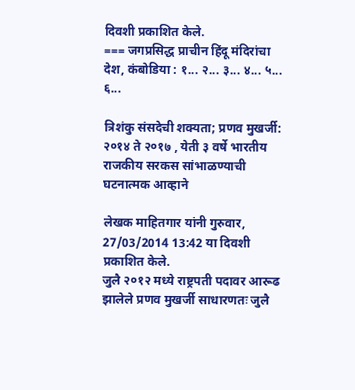दिवशी प्रकाशित केले.
=== जगप्रसिद्ध प्राचीन हिंदू मंदिरांचा देश, कंबोडिया : १... २... ३... ४... ५... ६...

त्रिशंकु संसदेची शक्यता; प्रणव मुखर्जी: २०१४ ते २०१७ , येती ३ वर्षे भारतीय राजकीय सरकस सांभाळण्याची घटनात्मक आव्हाने

लेखक माहितगार यांनी गुरुवार, 27/03/2014 13:42 या दिवशी प्रकाशित केले.
जुलै २०१२ मध्ये राष्ट्रपती पदावर आरूढ झालेले प्रणव मुखर्जी साधारणतः जुलै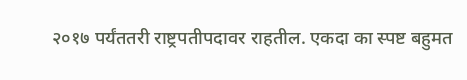२०१७ पर्यंततरी राष्ट्रपतीपदावर राहतील. एकदा का स्पष्ट बहुमत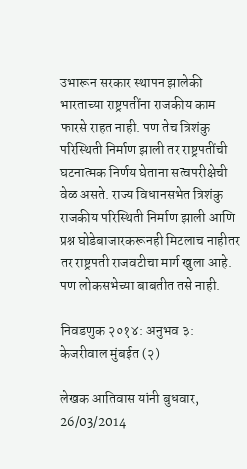उभारून सरकार स्थापन झालेकी भारताच्या राष्ट्रपतींना राजकीय काम फारसे राहत नाही. पण तेच त्रिशंकु परिस्थिती निर्माण झाली तर राष्ट्रपतींची घटनात्मक निर्णय घेताना सत्वपरीक्षेची वेळ असते. राज्य विधानसभेत त्रिशंकु राजकीय परिस्थिती निर्माण झाली आणि प्रश्न घोडेबाजारकरूनही मिटलाच नाहीतर तर राष्ट्रपती राजवटीचा मार्ग खुला आहे. पण लोकसभेच्या बाबतीत तसे नाही.

निवडणुक २०१४: अनुभव ३: केजरीवाल मुंबईत (२)

लेखक आतिवास यांनी बुधवार, 26/03/2014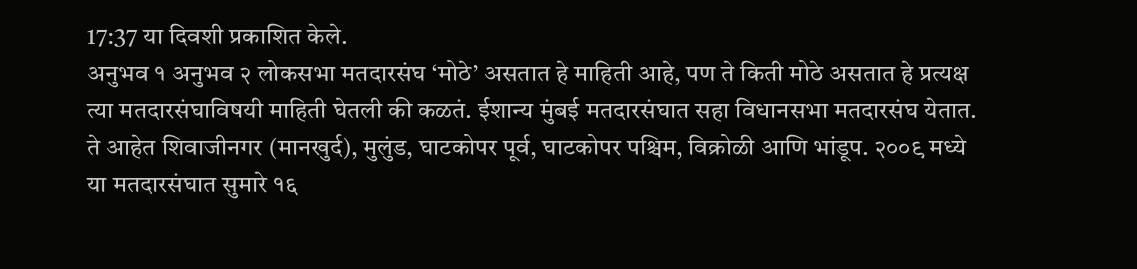17:37 या दिवशी प्रकाशित केले.
अनुभव १ अनुभव २ लोकसभा मतदारसंघ ‘मोठे’ असतात हे माहिती आहे, पण ते किती मोठे असतात हे प्रत्यक्ष त्या मतदारसंघाविषयी माहिती घेतली की कळतं. ईशान्य मुंबई मतदारसंघात सहा विधानसभा मतदारसंघ येतात. ते आहेत शिवाजीनगर (मानखुर्द), मुलुंड, घाटकोपर पूर्व, घाटकोपर पश्चिम, विक्रोळी आणि भांडूप. २००९ मध्ये या मतदारसंघात सुमारे १६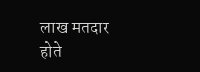लाख मतदार होते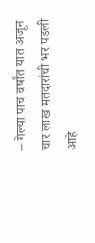– गेल्या पाच वर्षांत यात अजून चार लाख मतदारांची भर पडली आहे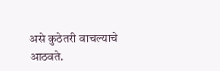असे कुठेतरी वाचल्याचे आठवते.